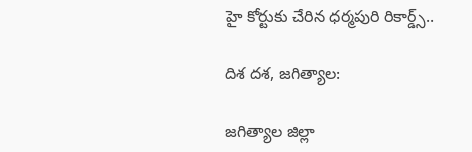హై కోర్టుకు చేరిన ధర్మపురి రికార్డ్స్..

దిశ దశ, జగిత్యాల:

జగిత్యాల జిల్లా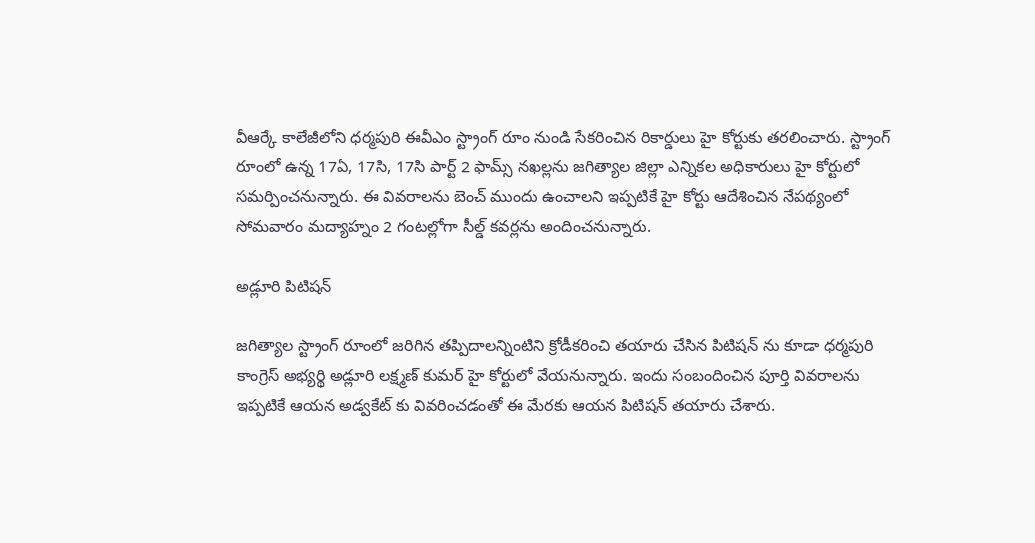వీఆర్కే కాలేజీలోని ధర్మపురి ఈవీఎం స్ట్రాంగ్ రూం నుండి సేకరించిన రికార్డులు హై కోర్టుకు తరలించారు. స్ట్రాంగ్ రూంలో ఉన్న 17ఏ, 17సి, 17సి పార్ట్ 2 ఫామ్స్ నఖల్లను జగిత్యాల జిల్లా ఎన్నికల అధికారులు హై కోర్టులో సమర్పించనున్నారు. ఈ వివరాలను బెంచ్ ముందు ఉంచాలని ఇప్పటికే హై కోర్టు ఆదేశించిన నేపథ్యంలో సోమవారం మద్యాహ్నం 2 గంటల్లోగా సీల్డ్ కవర్లను అందించనున్నారు.

అడ్లూరి పిటిషన్

జగిత్యాల స్ట్రాంగ్ రూంలో జరిగిన తప్పిదాలన్నింటిని క్రోడీకరించి తయారు చేసిన పిటిషన్ ను కూడా ధర్మపురి కాంగ్రెస్ అభ్యర్థి అడ్లూరి లక్ష్మణ్ కుమర్ హై కోర్టులో వేయనున్నారు. ఇందు సంబందించిన పూర్తి వివరాలను ఇప్పటికే ఆయన అడ్వకేట్ కు వివరించడంతో ఈ మేరకు ఆయన పిటిషన్ తయారు చేశారు.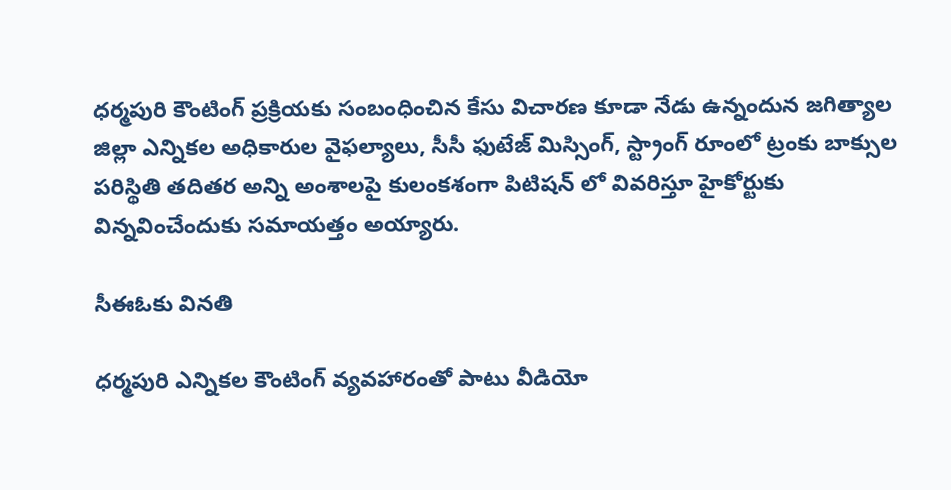ధర్మపురి కౌంటింగ్ ప్రక్రియకు సంబంధించిన కేసు విచారణ కూడా నేడు ఉన్నందున జగిత్యాల జిల్లా ఎన్నికల అధికారుల వైఫల్యాలు, సీసీ ఫుటేజ్ మిస్సింగ్, స్ట్రాంగ్ రూంలో ట్రంకు బాక్సుల పరిస్థితి తదితర అన్ని అంశాలపై కులంకశంగా పిటిషన్ లో వివరిస్తూ హైకోర్టుకు విన్నవించేందుకు సమాయత్తం అయ్యారు.

సీఈఓకు వినతి

ధర్మపురి ఎన్నికల కౌంటింగ్ వ్యవహారంతో పాటు వీడియో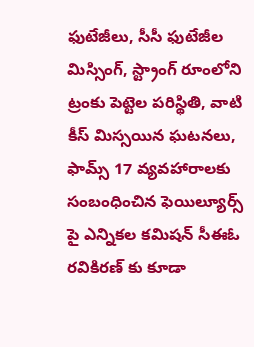ఫుటేజీలు, సీసీ ఫుటేజీల మిస్సింగ్, స్ట్రాంగ్ రూంలోని ట్రంకు పెట్టెల పరిస్థితి, వాటి కీస్ మిస్సయిన ఘటనలు, ఫామ్స్ 17 వ్యవహారాలకు సంబంధించిన ఫెయిల్యూర్స్ పై ఎన్నికల కమిషన్ సీఈఓ రవికిరణ్ కు కూడా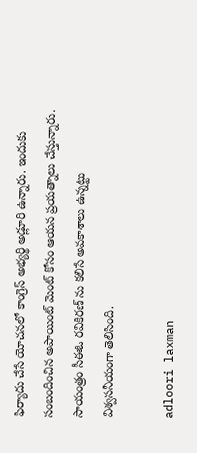ఫిర్యాదు చేసే యోచనలో కాంగ్రెస్ అభ్యర్థి అడ్లూరి ఉన్నారు. ఇందుకు సంబందించిన అపాయింట్ మెంట్ కోసం ఆయన ప్రయత్నాలు చేస్తున్నారు. సాయంత్రం సీఈఓ రవికిరణ్ ను కలిసే అవకాశాలు ఉన్నట్టు విశ్వసనీయంగా తెలిసింది.

adloori laxman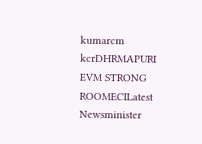kumarcm kcrDHRMAPURI EVM STRONG ROOMECILatest Newsminister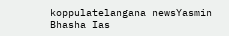koppulatelangana newsYasmin Bhasha Ias